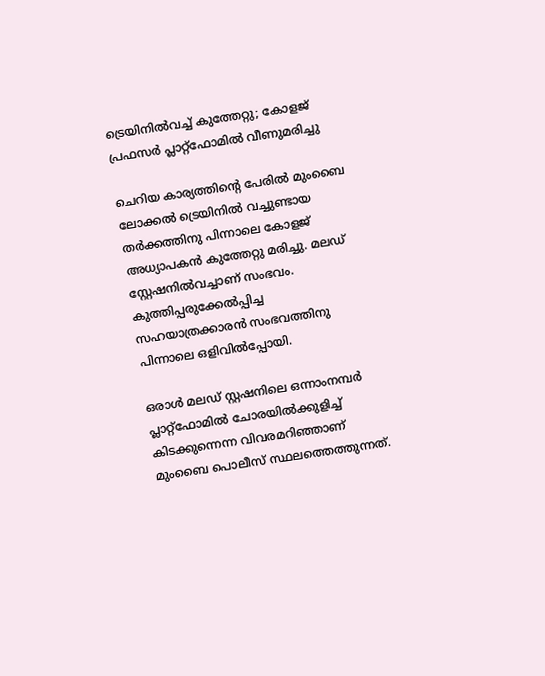ട്രെയിനില്‍വച്ച് കുത്തേറ്റു; കോളജ് പ്രഫസര്‍ പ്ലാറ്റ്ഫോമില്‍ വീണുമരിച്ചു

ചെറിയ കാര്യത്തിന്റെ പേരില്‍ മുംബൈ ലോക്കല്‍ ട്രെയിനില്‍ വച്ചുണ്ടായ തര്‍ക്കത്തിനു പിന്നാലെ കോളജ് അധ്യാപകന്‍ കുത്തേറ്റു മരിച്ചു. മലഡ് സ്റ്റേഷനില്‍വച്ചാണ് സംഭവം. കുത്തിപ്പരുക്കേല്‍പ്പിച്ച സഹയാത്രക്കാരന്‍ സംഭവത്തിനു പിന്നാലെ ഒളിവില്‍പ്പോയി.

ഒരാള്‍ മലഡ് സ്റ്റഷനിലെ ഒന്നാംനമ്പര്‍ പ്ലാറ്റ്ഫോമില്‍ ചോരയില്‍ക്കുളിച്ച് കിടക്കുന്നെന്ന വിവരമറിഞ്ഞാണ് മുംബൈ പൊലീസ് സ്ഥലത്തെത്തുന്നത്.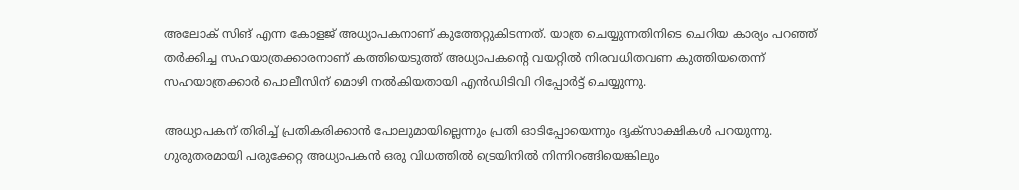അലോക് സിങ് എന്ന കോളജ് അധ്യാപകനാണ് കുത്തേറ്റുകിടന്നത്. യാത്ര ചെയ്യുന്നതിനിടെ ചെറിയ കാര്യം പറഞ്ഞ് തര്‍ക്കിച്ച സഹയാത്രക്കാരനാണ് കത്തിയെടുത്ത് അധ്യാപകന്റെ വയറ്റില്‍ നിരവധിതവണ കുത്തിയതെന്ന് സഹയാത്രക്കാര്‍ പൊലീസിന് മൊഴി നല്‍കിയതായി എന്‍ഡിടിവി റിപ്പോര്‍ട്ട് ചെയ്യുന്നു.

അധ്യാപകന് തിരിച്ച് പ്രതികരിക്കാന്‍ പോലുമായില്ലെന്നും പ്രതി ഓടിപ്പോയെന്നും ദൃക്സാക്ഷികള്‍ പറയുന്നു. ഗുരുതരമായി പരുക്കേറ്റ അധ്യാപകന്‍ ഒരു വിധത്തില്‍ ട്രെയിനില്‍ നിന്നിറങ്ങിയെങ്കിലും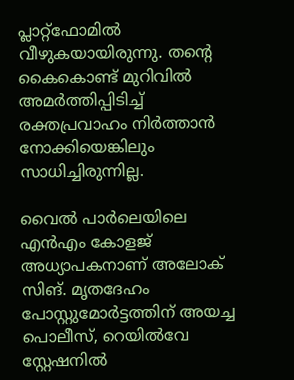പ്ലാറ്റ്ഫോമില്‍ വീഴുകയായിരുന്നു. തന്റെ കൈകൊണ്ട് മുറിവില്‍ അമര്‍ത്തിപ്പിടിച്ച് രക്തപ്രവാഹം നിര്‍ത്താന്‍ നോക്കിയെങ്കിലും സാധിച്ചിരുന്നില്ല.

വൈല്‍ പാര്‍ലെയിലെ എന്‍എം കോളജ്  അധ്യാപകനാണ് അലോക് സിങ്. മൃതദേഹം പോസ്റ്റുമോര്‍ട്ടത്തിന് അയച്ച പൊലീസ്, റെയില്‍വേ സ്റ്റേഷനില്‍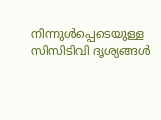നിന്നുള്‍പ്പെടെയുള്ള സിസിടിവി ദൃശ്യങ്ങള്‍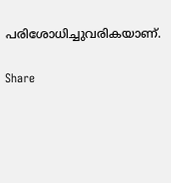പരിശോധിച്ചുവരികയാണ്.

Share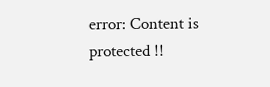error: Content is protected !!